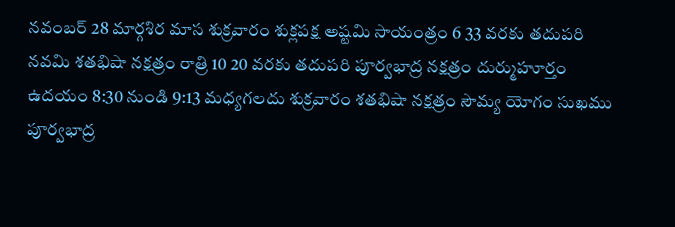నవంబర్ 28 మార్గశిర మాస శుక్రవారం శుక్లపక్ష అష్టమి సాయంత్రం 6 33 వరకు తదుపరి నవమి శతభిషా నక్షత్రం రాత్రి 10 20 వరకు తదుపరి పూర్వభాద్ర నక్షత్రం దుర్ముహూర్తం ఉదయం 8:30 నుండి 9:13 మధ్యగలదు శుక్రవారం శతభిషా నక్షత్రం సౌమ్య యోగం సుఖము పూర్వభాద్ర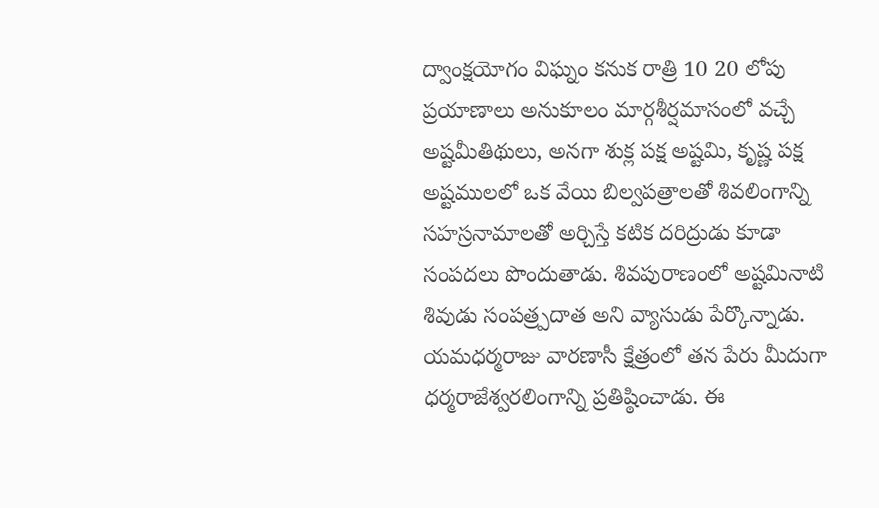ద్వాంక్షయోగం విఘ్నం కనుక రాత్రి 10 20 లోపు ప్రయాణాలు అనుకూలం మార్గశీర్షమాసంలో వచ్చే అష్టమీతిథులు, అనగా శుక్ల పక్ష అష్టమి, కృష్ణ పక్ష అష్టములలో ఒక వేయి బిల్వపత్రాలతో శివలింగాన్ని సహస్రనామాలతో అర్చిస్తే కటిక దరిద్రుడు కూడా సంపదలు పొందుతాడు. శివపురాణంలో అష్టమినాటి శివుడు సంపత్ర్పదాత అని వ్యాసుడు పేర్కొన్నాడు.
యమధర్మరాజు వారణాసీ క్షేత్రంలో తన పేరు మీదుగా ధర్మరాజేశ్వరలింగాన్ని ప్రతిష్ఠించాడు. ఈ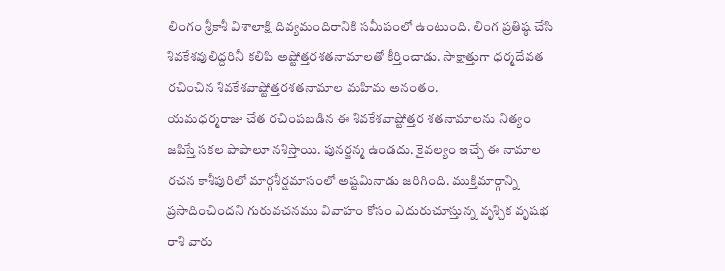లింగం శ్రీకాశీ విశాలాక్షి దివ్యమందిరానికి సమీపంలో ఉంటుంది. లింగ ప్రతిష్ఠ చేసి శివకేశవులిద్దరినీ కలిపి అష్టోత్తరశతనామాలతో కీర్తించాడు. సాక్షాత్తుగా ధర్మదేవత రచించిన శివకేశవాష్టోత్తరశతనామాల మహిమ అనంతం.
యమధర్మరాజు చేత రచింపబడిన ఈ శివకేశవాష్టోత్తర శతనామాలను నిత్యం జపిస్తే సకల పాపాలూ నశిస్తాయి. పునర్జన్మ ఉండదు. కైవల్యం ఇచ్చే ఈ నామాల రచన కాశీపురిలో మార్గశీర్షమాసంలో అష్టమినాడు జరిగింది. ముక్తిమార్గాన్ని ప్రసాదించిందని గురువచనము వివాహం కోసం ఎదురుచూస్తున్న వృశ్చిక వృషభ రాశి వారు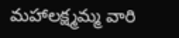మహాలక్ష్మమ్మ వారి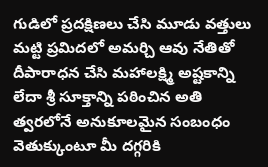గుడిలో ప్రదక్షిణలు చేసి మూడు వత్తులు మట్టి ప్రమిదలో అమర్చి ఆవు నేతితో దీపారాధన చేసి మహాలక్ష్మి అష్టకాన్ని లేదా శ్రీ సూక్తాన్ని పఠించిన అతి త్వరలోనే అనుకూలమైన సంబంధం వెతుక్కుంటూ మీ దగ్గరికి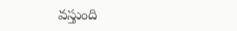వస్తుంది